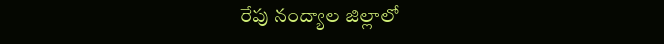రేపు నంద్యాల జిల్లాలో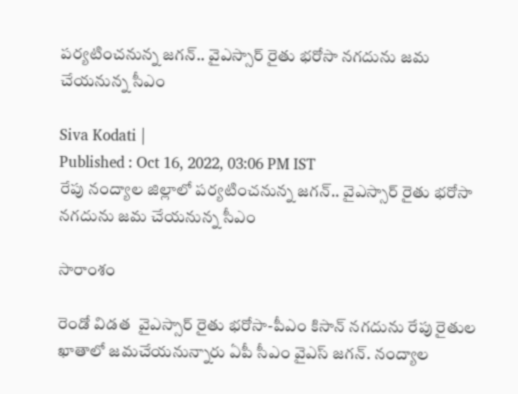పర్యటించనున్న జగన్.. వైఎస్సార్ రైతు భరోసా నగదును జమ చేయనున్న సీఎం

Siva Kodati |
Published : Oct 16, 2022, 03:06 PM IST
రేపు నంద్యాల జిల్లాలో పర్యటించనున్న జగన్.. వైఎస్సార్ రైతు భరోసా నగదును జమ చేయనున్న సీఎం

సారాంశం

రెండో విడత  వైఎస్సార్ రైతు భరోసా-పీఎం కిసాన్ నగదును రేపు రైతుల ఖాతాలో జమచేయనున్నారు ఏపీ సీఎం వైఎస్ జగన్. నంద్యాల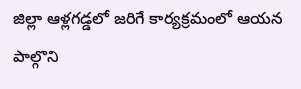జిల్లా ఆళ్లగడ్డలో జరిగే కార్యక్రమంలో ఆయన పాల్గొని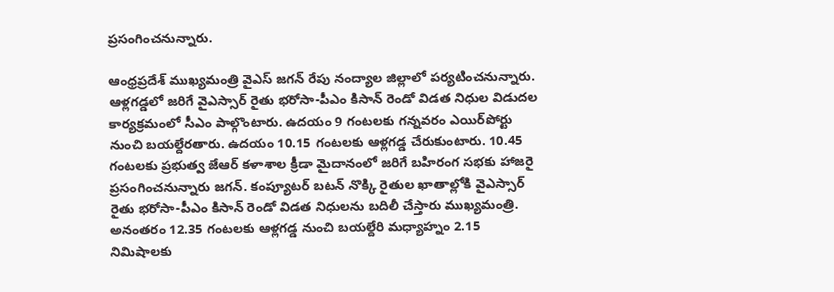ప్రసంగించనున్నారు.

ఆంధ్రప్రదేశ్ ముఖ్యమంత్రి వైఎస్ జగన్ రేపు నంద్యాల జిల్లాలో పర్యటించనున్నారు. ఆళ్లగడ్డలో జరిగే వైఎస్సార్ రైతు భరోసా-పీఎం కిసాన్ రెండో విడత నిధుల విడుదల కార్యక్రమంలో సీఎం పాల్గొంటారు. ఉదయం 9 గంటలకు గన్నవరం ఎయిర్‌పోర్టు నుంచి బయల్దేరతారు. ఉదయం 10.15 గంటలకు ఆళ్లగడ్డ చేరుకుంటారు. 10.45 గంటలకు ప్రభుత్వ జేఆర్ కళాశాల క్రీడా మైదానంలో జరిగే బహిరంగ సభకు హాజరై ప్రసంగించనున్నారు జగన్. కంప్యూటర్ బటన్ నొక్కి రైతుల ఖాతాల్లోకి వైఎస్సార్ రైతు భరోసా-పీఎం కిసాన్ రెండో విడత నిధులను బదిలీ చేస్తారు ముఖ్యమంత్రి. అనంతరం 12.35 గంటలకు ఆళ్లగడ్డ నుంచి బయల్దేరి మధ్యాహ్నం 2.15 నిమిషాలకు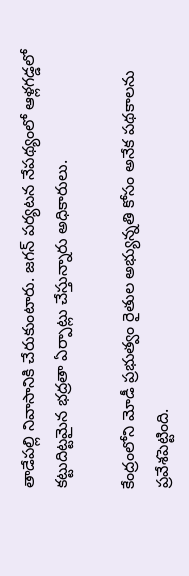తాడేపల్లి నివాసానికి చేరుకుంటారు. జగన్ పర్యటన నేపథ్యంలో ఆళ్లగడ్డలో కట్టుదిట్టమైన భద్రతా ఏర్పాట్లు చేస్తున్నారు అధికారులు.

కేంద్రంలోని మోడీ ప్రభుత్వం రైతుల అభ్యున్నతి కోసం అనేక పథకాలను ప్రవేశపెట్టింది.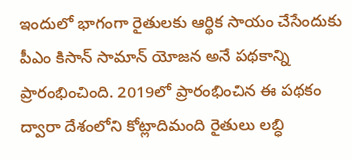ఇందులో భాగంగా రైతులకు ఆర్థిక సాయం చేసేందుకు పీఎం కిసాన్ సామాన్ యోజన అనే పథకాన్ని ప్రారంభించింది. 2019లో ప్రారంభించిన ఈ పథకం ద్వారా దేశంలోని కోట్లాదిమంది రైతులు లబ్ధి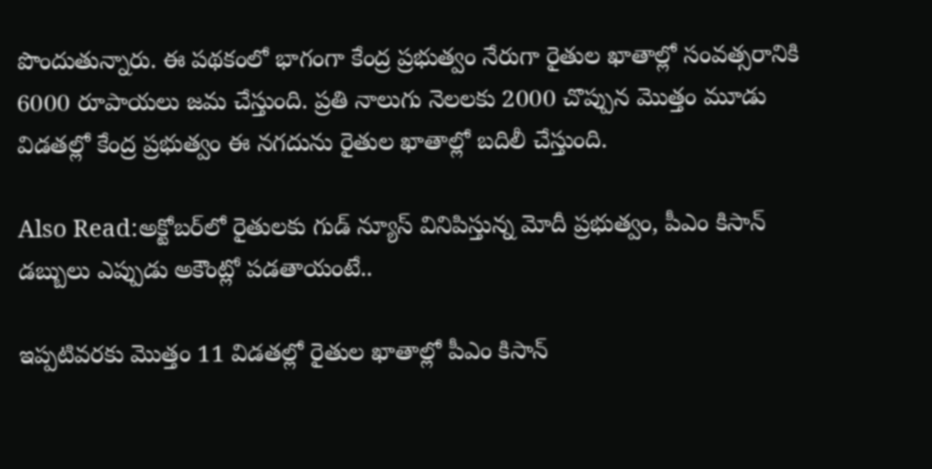పొందుతున్నారు. ఈ పథకంలో భాగంగా కేంద్ర ప్రభుత్వం నేరుగా రైతుల ఖాతాల్లో సంవత్సరానికి 6000 రూపాయలు జమ చేస్తుంది. ప్రతి నాలుగు నెలలకు 2000 చొప్పున మొత్తం మూడు విడతల్లో కేంద్ర ప్రభుత్వం ఈ నగదును రైతుల ఖాతాల్లో బదిలీ చేస్తుంది.

Also Read:అక్టోబర్‌లో రైతులకు గుడ్ న్యూస్ వినిపిస్తున్న మోదీ ప్రభుత్వం, పీఎం కిసాన్ డబ్బులు ఎప్పుడు అకౌంట్లో పడతాయంటే..

ఇప్పటివరకు మొత్తం 11 విడతల్లో రైతుల ఖాతాల్లో పీఎం కిసాన్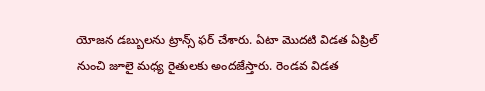యోజన డబ్బులను ట్రాన్స్ ఫర్ చేశారు. ఏటా మొదటి విడత ఏప్రిల్ నుంచి జూలై మధ్య రైతులకు అందజేస్తారు. రెండవ విడత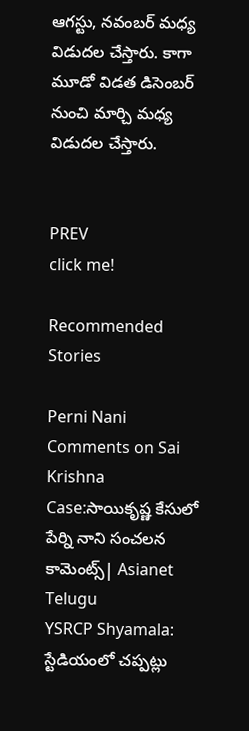ఆగస్టు, నవంబర్ మధ్య విడుదల చేస్తారు. కాగా మూడో విడత డిసెంబర్ నుంచి మార్చి మధ్య విడుదల చేస్తారు.


PREV
click me!

Recommended Stories

Perni Nani Comments on Sai Krishna Case:సాయికృష్ణ కేసులో పేర్ని నాని సంచలన కామెంట్స్| Asianet Telugu
YSRCP Shyamala: స్టేడియంలో చప్పట్లు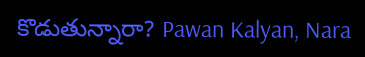కొడుతున్నారా? Pawan Kalyan, Nara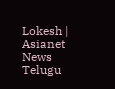Lokesh | Asianet News Telugu